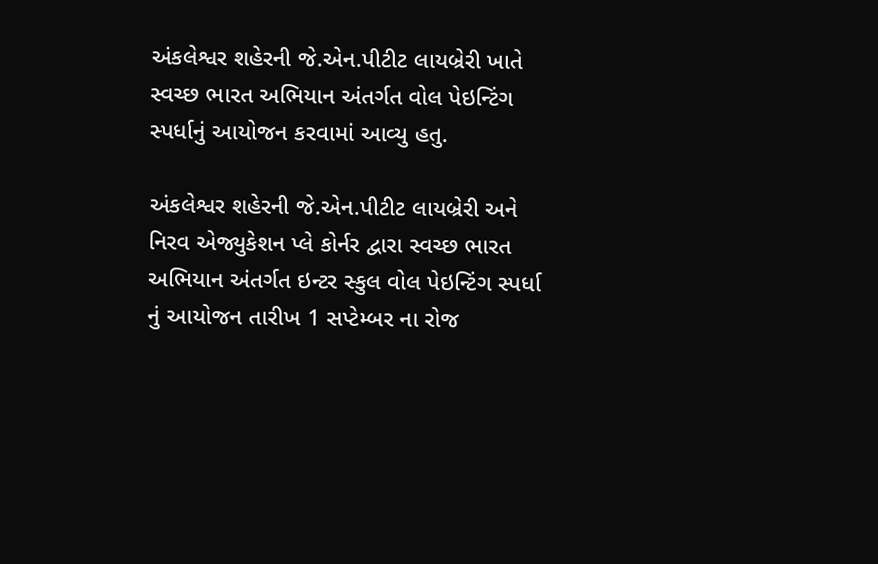અંકલેશ્વર શહેરની જે.એન.પીટીટ લાયબ્રેરી ખાતે સ્વચ્છ ભારત અભિયાન અંતર્ગત વોલ પેઇન્ટિંગ સ્પર્ધાનું આયોજન કરવામાં આવ્યુ હતુ.

અંકલેશ્વર શહેરની જે.એન.પીટીટ લાયબ્રેરી અને નિરવ એજ્યુકેશન પ્લે કોર્નર દ્વારા સ્વચ્છ ભારત અભિયાન અંતર્ગત ઇન્ટર સ્કુલ વોલ પેઇન્ટિંગ સ્પર્ધા નું આયોજન તારીખ 1 સપ્ટેમ્બર ના રોજ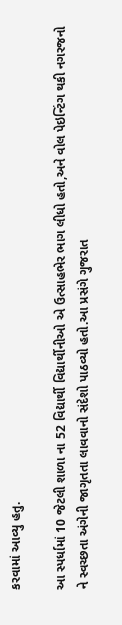કરવામાં આવ્યુ હતુ.

આ સ્પર્ધામાં 10 જેટલી શાળા ના 52 વિદ્યાર્થી વિદ્યાર્થીનીઓ એ ઉત્સાહભેર ભાગ લીધો હતો,અને વોલ પેઇન્ટિંગ થકી નગરજનો ને સ્વચ્છતા અંગેની જાગૃતતા લાવવાનો સંદેશો પાઠવ્યો હતો.આ પ્રસંગે ગુજરાત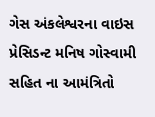ગેસ અંકલેશ્વરના વાઇસ પ્રેસિડન્ટ મનિષ ગોસ્વામી સહિત ના આમંત્રિતો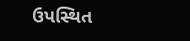ઉપસ્થિત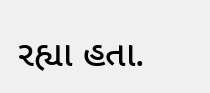રહ્યા હતા.